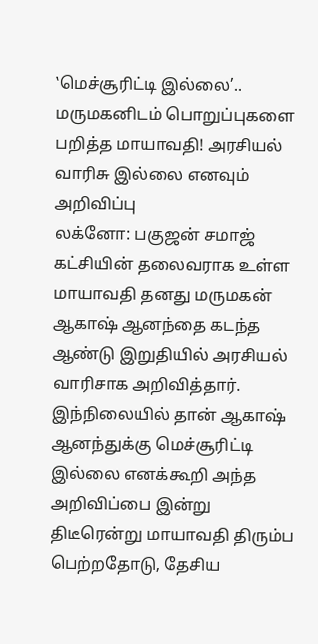‛மெச்சூரிட்டி இல்லை’.. மருமகனிடம் பொறுப்புகளை பறித்த மாயாவதி! அரசியல் வாரிசு இல்லை எனவும் அறிவிப்பு
லக்னோ: பகுஜன் சமாஜ் கட்சியின் தலைவராக உள்ள மாயாவதி தனது மருமகன் ஆகாஷ் ஆனந்தை கடந்த ஆண்டு இறுதியில் அரசியல் வாரிசாக அறிவித்தார். இந்நிலையில் தான் ஆகாஷ் ஆனந்துக்கு மெச்சூரிட்டி இல்லை எனக்கூறி அந்த அறிவிப்பை இன்று திடீரென்று மாயாவதி திரும்ப பெற்றதோடு, தேசிய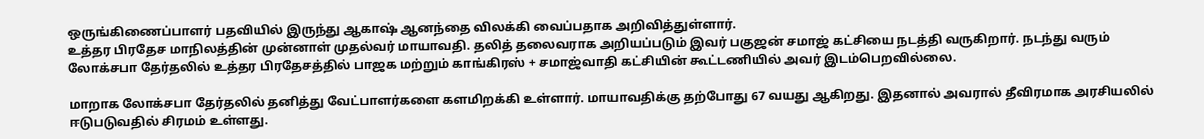ஒருங்கிணைப்பாளர் பதவியில் இருந்து ஆகாஷ் ஆனந்தை விலக்கி வைப்பதாக அறிவித்துள்ளார்.
உத்தர பிரதேச மாநிலத்தின் முன்னாள் முதல்வர் மாயாவதி. தலித் தலைவராக அறியப்படும் இவர் பகுஜன் சமாஜ் கட்சியை நடத்தி வருகிறார். நடந்து வரும் லோக்சபா தேர்தலில் உத்தர பிரதேசத்தில் பாஜக மற்றும் காங்கிரஸ் + சமாஜ்வாதி கட்சியின் கூட்டணியில் அவர் இடம்பெறவில்லை.

மாறாக லோக்சபா தேர்தலில் தனித்து வேட்பாளர்களை களமிறக்கி உள்ளார். மாயாவதிக்கு தற்போது 67 வயது ஆகிறது. இதனால் அவரால் தீவிரமாக அரசியலில் ஈடுபடுவதில் சிரமம் உள்ளது.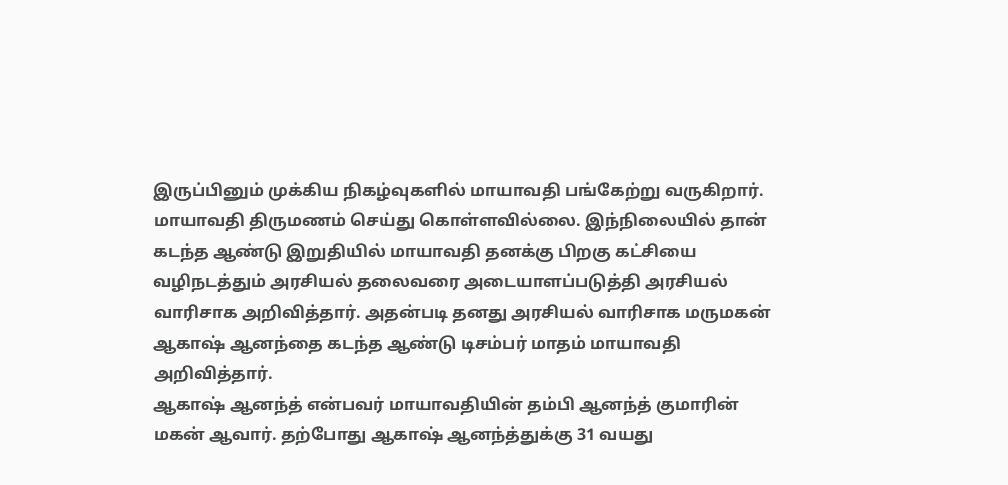இருப்பினும் முக்கிய நிகழ்வுகளில் மாயாவதி பங்கேற்று வருகிறார்.
மாயாவதி திருமணம் செய்து கொள்ளவில்லை. இந்நிலையில் தான் கடந்த ஆண்டு இறுதியில் மாயாவதி தனக்கு பிறகு கட்சியை வழிநடத்தும் அரசியல் தலைவரை அடையாளப்படுத்தி அரசியல் வாரிசாக அறிவித்தார். அதன்படி தனது அரசியல் வாரிசாக மருமகன் ஆகாஷ் ஆனந்தை கடந்த ஆண்டு டிசம்பர் மாதம் மாயாவதி அறிவித்தார்.
ஆகாஷ் ஆனந்த் என்பவர் மாயாவதியின் தம்பி ஆனந்த் குமாரின் மகன் ஆவார். தற்போது ஆகாஷ் ஆனந்த்துக்கு 31 வயது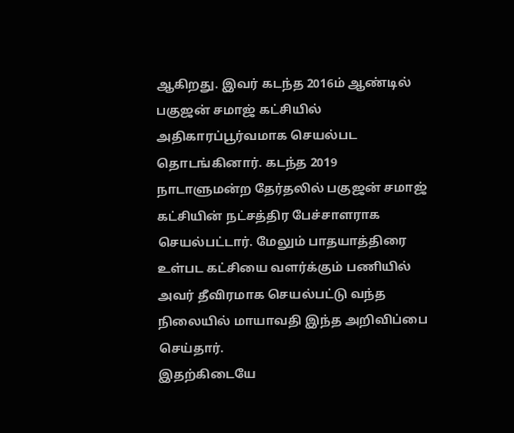ஆகிறது. இவர் கடந்த 2016ம் ஆண்டில் பகுஜன் சமாஜ் கட்சியில் அதிகாரப்பூர்வமாக செயல்பட தொடங்கினார். கடந்த 2019 நாடாளுமன்ற தேர்தலில் பகுஜன் சமாஜ் கட்சியின் நட்சத்திர பேச்சாளராக செயல்பட்டார். மேலும் பாதயாத்திரை உள்பட கட்சியை வளர்க்கும் பணியில் அவர் தீவிரமாக செயல்பட்டு வந்த நிலையில் மாயாவதி இந்த அறிவிப்பை செய்தார்.
இதற்கிடையே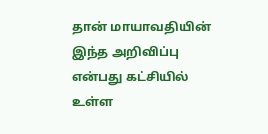தான் மாயாவதியின் இந்த அறிவிப்பு என்பது கட்சியில் உள்ள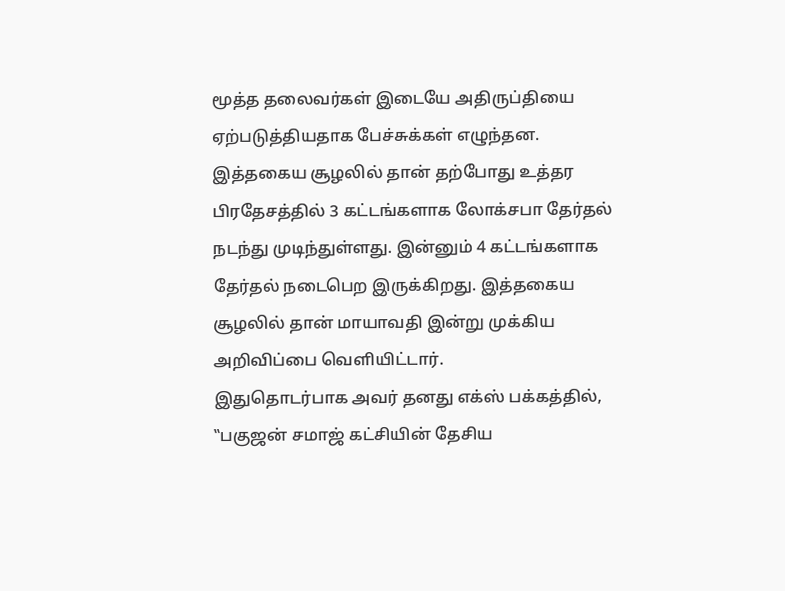மூத்த தலைவர்கள் இடையே அதிருப்தியை ஏற்படுத்தியதாக பேச்சுக்கள் எழுந்தன. இத்தகைய சூழலில் தான் தற்போது உத்தர பிரதேசத்தில் 3 கட்டங்களாக லோக்சபா தேர்தல் நடந்து முடிந்துள்ளது. இன்னும் 4 கட்டங்களாக தேர்தல் நடைபெற இருக்கிறது. இத்தகைய சூழலில் தான் மாயாவதி இன்று முக்கிய அறிவிப்பை வெளியிட்டார்.
இதுதொடர்பாக அவர் தனது எக்ஸ் பக்கத்தில், ‛‛பகுஜன் சமாஜ் கட்சியின் தேசிய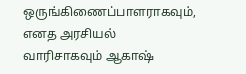ஒருங்கிணைப்பாளராகவும், எனத அரசியல் வாரிசாகவும் ஆகாஷ்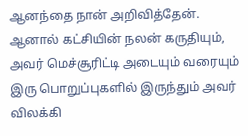ஆனந்தை நான் அறிவித்தேன். ஆனால் கட்சியின் நலன் கருதியும், அவர் மெச்சூரிட்டி அடையும் வரையும் இரு பொறுப்புகளில் இருந்தும் அவர் விலக்கி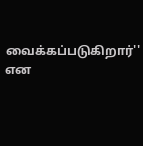வைக்கப்படுகிறார்'' என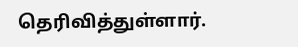தெரிவித்துள்ளார்.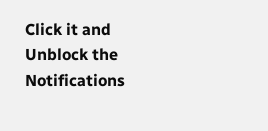Click it and Unblock the Notifications